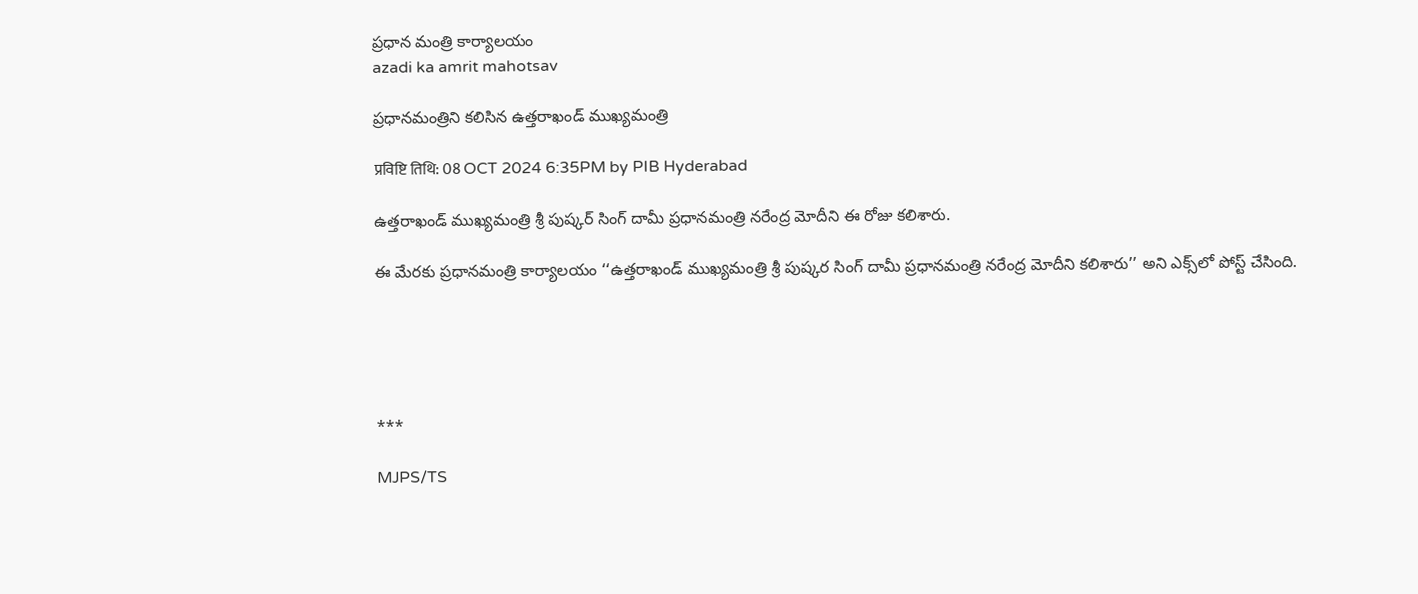ప్రధాన మంత్రి కార్యాలయం
azadi ka amrit mahotsav

ప్రధానమంత్రిని కలిసిన ఉత్తరాఖండ్ ముఖ్యమంత్రి

प्रविष्टि तिथि: 08 OCT 2024 6:35PM by PIB Hyderabad

ఉత్తరాఖండ్ ముఖ్యమంత్రి శ్రీ పుష్కర్ సింగ్ దామీ ప్రధానమంత్రి నరేంద్ర మోదీని ఈ రోజు కలిశారు.

ఈ మేరకు ప్రధానమంత్రి కార్యాలయం ‘‘ఉత్తరాఖండ్ ముఖ్యమంత్రి శ్రీ పుష్కర సింగ్ దామీ ప్రధానమంత్రి నరేంద్ర మోదీని కలిశారు’’ అని ఎక్స్‌‌లో పోస్ట్ చేసింది.





***

MJPS/TS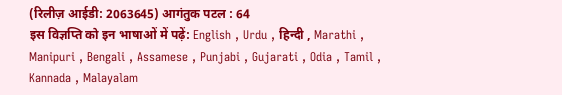(रिलीज़ आईडी: 2063645) आगंतुक पटल : 64
इस विज्ञप्ति को इन भाषाओं में पढ़ें: English , Urdu , हिन्दी , Marathi , Manipuri , Bengali , Assamese , Punjabi , Gujarati , Odia , Tamil , Kannada , Malayalam